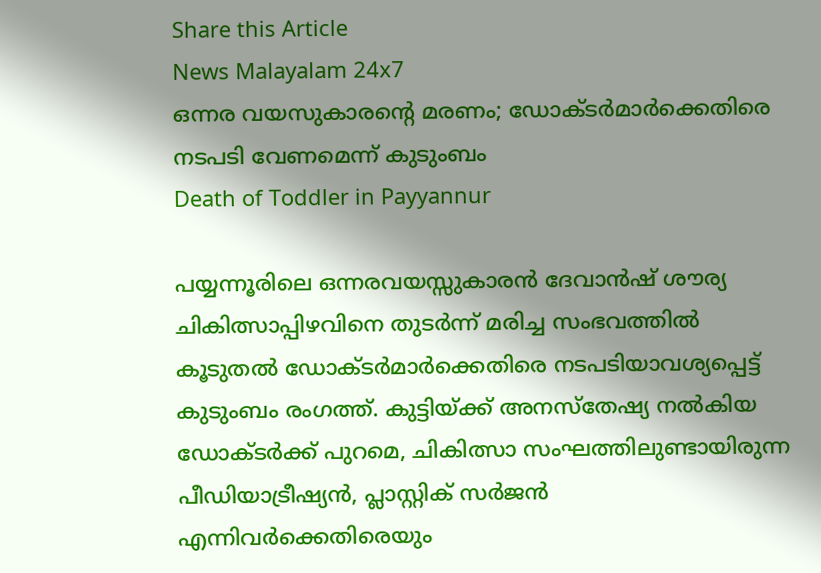Share this Article
News Malayalam 24x7
ഒന്നര വയസുകാരൻ്റെ മരണം; ഡോക്ടര്‍മാര്‍ക്കെതിരെ നടപടി വേണമെന്ന് കുടുംബം
Death of Toddler in Payyannur

പയ്യന്നൂരിലെ ഒന്നരവയസ്സുകാരൻ ദേവാൻഷ് ശൗര്യ ചികിത്സാപ്പിഴവിനെ തുടർന്ന് മരിച്ച സംഭവത്തിൽ കൂടുതൽ ഡോക്ടർമാർക്കെതിരെ നടപടിയാവശ്യപ്പെട്ട് കുടുംബം രംഗത്ത്. കുട്ടിയ്ക്ക് അനസ്തേഷ്യ നൽകിയ ഡോക്ടർക്ക് പുറമെ, ചികിത്സാ സംഘത്തിലുണ്ടായിരുന്ന പീഡിയാട്രീഷ്യൻ, പ്ലാസ്റ്റിക് സർജൻ എന്നിവർക്കെതിരെയും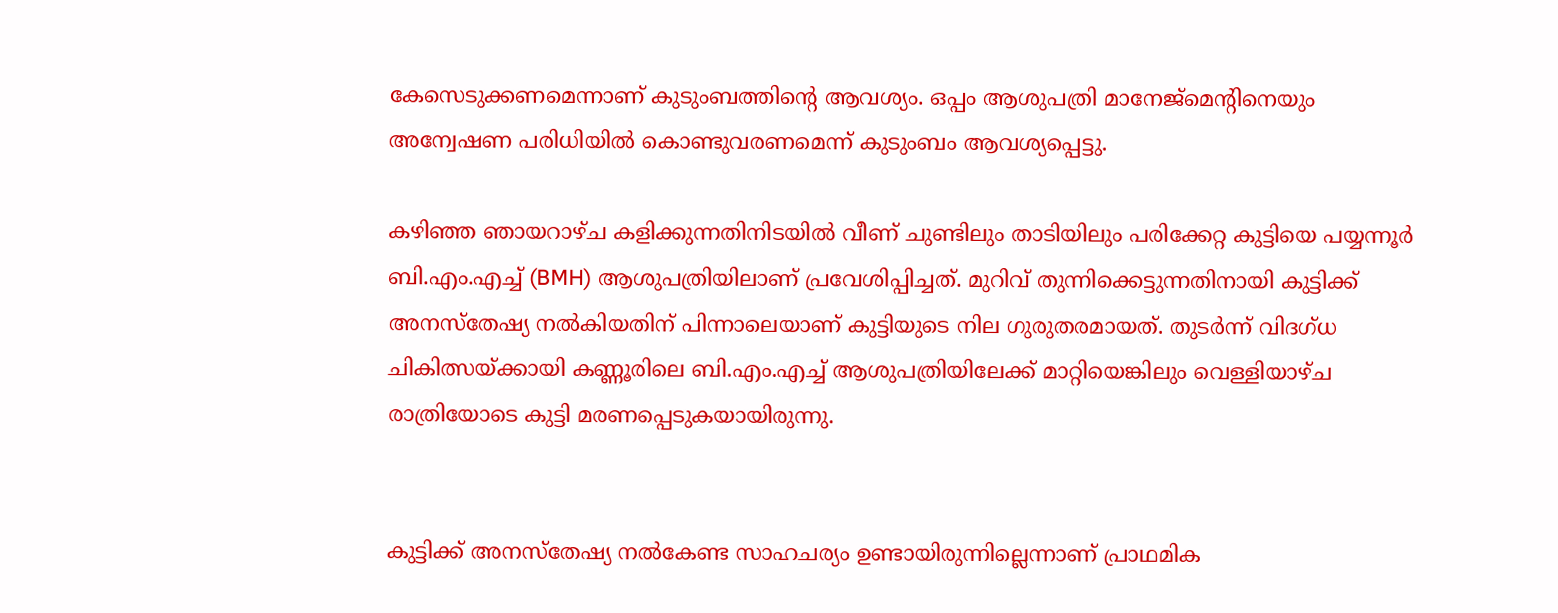കേസെടുക്കണമെന്നാണ് കുടുംബത്തിന്റെ ആവശ്യം. ഒപ്പം ആശുപത്രി മാനേജ്‌മെന്റിനെയും അന്വേഷണ പരിധിയിൽ കൊണ്ടുവരണമെന്ന് കുടുംബം ആവശ്യപ്പെട്ടു.

കഴിഞ്ഞ ഞായറാഴ്ച കളിക്കുന്നതിനിടയിൽ വീണ് ചുണ്ടിലും താടിയിലും പരിക്കേറ്റ കുട്ടിയെ പയ്യന്നൂർ ബി.എം.എച്ച് (BMH) ആശുപത്രിയിലാണ് പ്രവേശിപ്പിച്ചത്. മുറിവ് തുന്നിക്കെട്ടുന്നതിനായി കുട്ടിക്ക് അനസ്തേഷ്യ നൽകിയതിന് പിന്നാലെയാണ് കുട്ടിയുടെ നില ഗുരുതരമായത്. തുടർന്ന് വിദഗ്ധ ചികിത്സയ്ക്കായി കണ്ണൂരിലെ ബി.എം.എച്ച് ആശുപത്രിയിലേക്ക് മാറ്റിയെങ്കിലും വെള്ളിയാഴ്ച രാത്രിയോടെ കുട്ടി മരണപ്പെടുകയായിരുന്നു.


കുട്ടിക്ക് അനസ്തേഷ്യ നൽകേണ്ട സാഹചര്യം ഉണ്ടായിരുന്നില്ലെന്നാണ് പ്രാഥമിക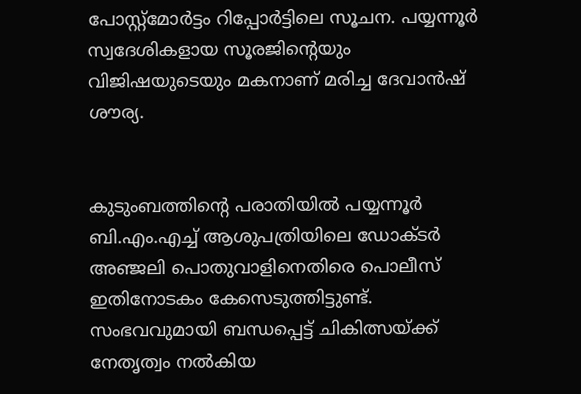പോസ്റ്റ്മോർട്ടം റിപ്പോർട്ടിലെ സൂചന. പയ്യന്നൂർ സ്വദേശികളായ സൂരജിന്റെയും വിജിഷയുടെയും മകനാണ് മരിച്ച ദേവാൻഷ് ശൗര്യ.


കുടുംബത്തിന്റെ പരാതിയിൽ പയ്യന്നൂർ ബി.എം.എച്ച് ആശുപത്രിയിലെ ഡോക്ടർ അഞ്ജലി പൊതുവാളിനെതിരെ പൊലീസ് ഇതിനോടകം കേസെടുത്തിട്ടുണ്ട്. സംഭവവുമായി ബന്ധപ്പെട്ട് ചികിത്സയ്ക്ക് നേതൃത്വം നൽകിയ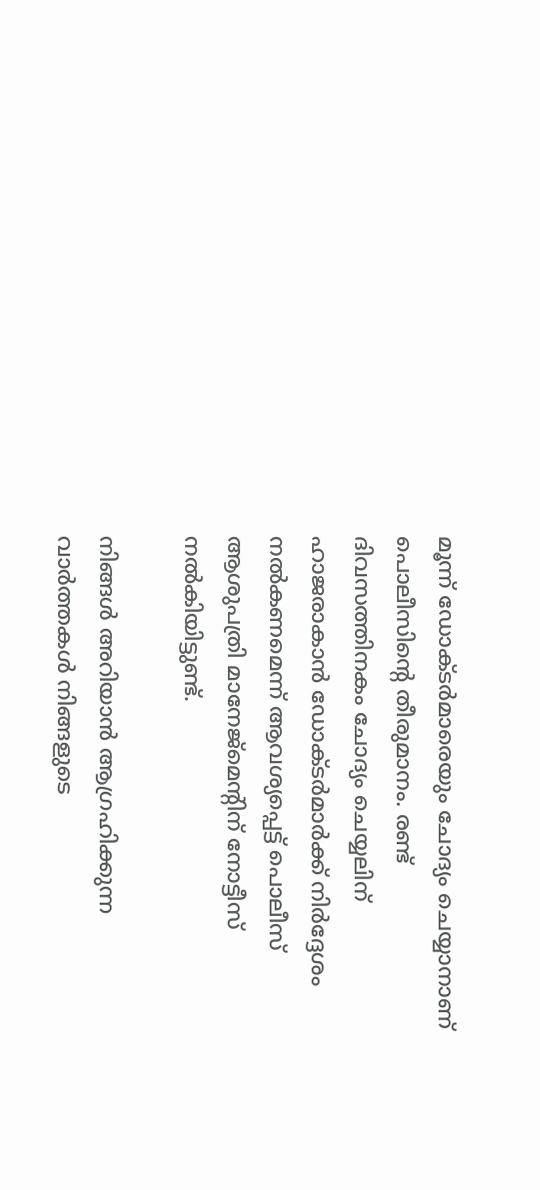മൂന്ന് ഡോക്ടർമാരെയും ചോദ്യം ചെയ്യാനാണ് പൊലീസിന്റെ തീരുമാനം. രണ്ട് ദിവസത്തിനകം ചോദ്യം ചെയ്യലിന് ഹാജരാകാൻ ഡോക്ടർമാർക്ക് നിർദ്ദേശം നൽകണമെന്ന് ആവശ്യപ്പെട്ട് പൊലീസ് ആശുപത്രി മാനേജ്‌മെന്റിന് നോട്ടീസ് നൽകിയിട്ടുണ്ട്.

നിങ്ങൾ അറിയാൻ ആഗ്രഹിക്കുന്ന വാർത്തകൾ നിങ്ങളുടെ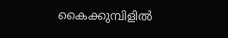കൈക്കുമ്പിളിൽ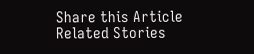Share this Article
Related Stories